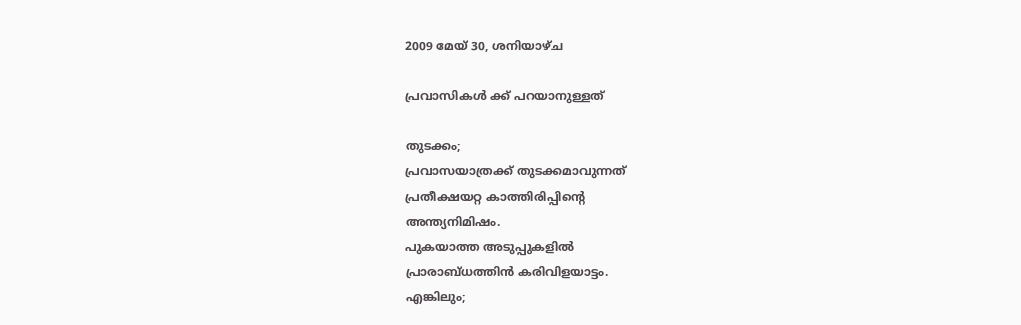2009 മേയ് 30, ശനിയാഴ്‌ച

പ്രവാസികള്‍ ക്ക് പറയാനുള്ളത്

തുടക്കം;
പ്രവാസയാത്രക്ക് തുടക്കമാവുന്നത്
പ്രതീക്ഷയറ്റ കാത്തിരിപ്പിന്‍റെ
അന്ത്യനിമിഷം.
പുകയാത്ത അടുപ്പുകളില്‍
പ്രാരാബ്ധത്തിന്‍ കരിവിളയാട്ടം.
എങ്കിലും;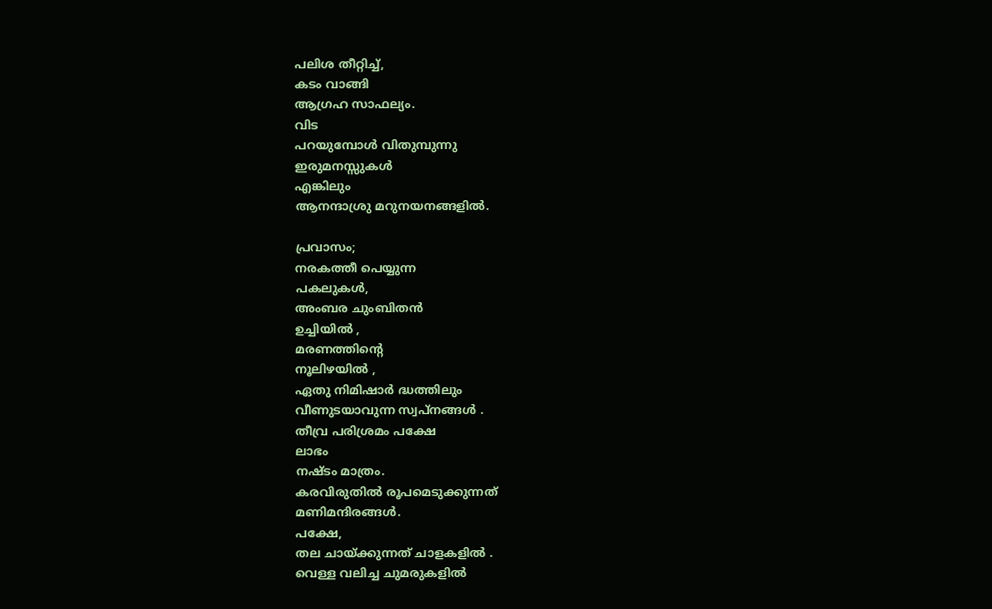പലിശ തീറ്റിച്ച്,
കടം വാങ്ങി
ആഗ്രഹ സാഫല്യം.
വിട
പറയുമ്പോള്‍ വിതുമ്പുന്നു
ഇരുമനസ്സുകള്‍
എങ്കിലും
ആനന്ദാശ്രു മറുനയനങ്ങളില്‍.

പ്രവാസം;
നരകത്തീ പെയ്യുന്ന
പകലുകള്‍,
അംബര ചുംബിതന്‍
ഉച്ചിയില്‍ ,
മരണത്തിന്‍റെ
നൂലിഴയില്‍ ,
ഏതു നിമിഷാര്‍ ദ്ധത്തിലും
വീണുടയാവുന്ന സ്വപ്നങ്ങള്‍ .
തീവ്ര പരിശ്രമം പക്ഷേ
ലാഭം
നഷ്ടം മാത്രം.
കരവിരുതില്‍ രൂപമെടുക്കുന്നത്
മണിമന്ദിരങ്ങള്‍.
പക്ഷേ,
തല ചായ്ക്കുന്നത് ചാളകളില്‍ .
വെള്ള വലിച്ച ചുമരുകളില്‍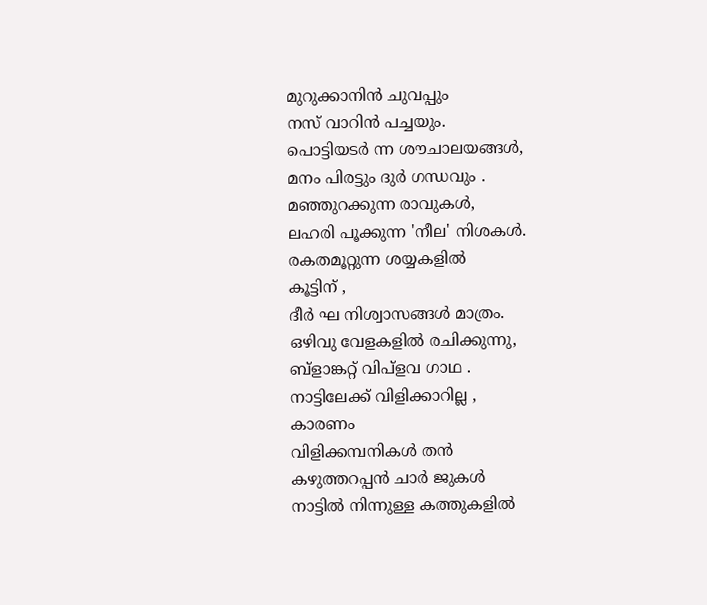മുറുക്കാനിന്‍ ചുവപ്പും
നസ് വാറിന്‍ പച്ചയും.
പൊട്ടിയടര്‍ ന്ന ശൗചാലയങ്ങള്‍,
മനം പിരട്ടും ദുര്‍ ഗന്ധവും .
മഞ്ഞുറക്കുന്ന രാവുകള്‍,
ലഹരി പൂക്കുന്ന 'നീല' നിശകള്‍.
രകതമൂറ്റുന്ന ശയ്യകളില്‍
കൂട്ടിന് ,
ദീര്‍ ഘ നിശ്വാസങ്ങള്‍ മാത്രം.
ഒഴിവു വേളകളില്‍ രചിക്കുന്നു,
ബ്ളാങ്കറ്റ് വിപ്ളവ ഗാഥ .
നാട്ടിലേക്ക് വിളിക്കാറില്ല ,
കാരണം
വിളിക്കമ്പനികള്‍ തന്‍
കഴുത്തറപ്പന്‍ ചാര്‍ ജുകള്‍
നാട്ടില്‍ നിന്നുള്ള കത്തുകളില്‍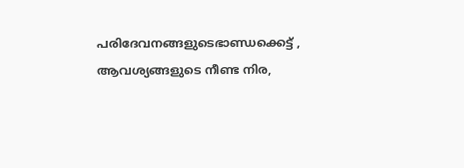പരിദേവനങ്ങളുടെഭാണ്ഡക്കെട്ട് ,
ആവശ്യങ്ങളുടെ നീണ്ട നിര,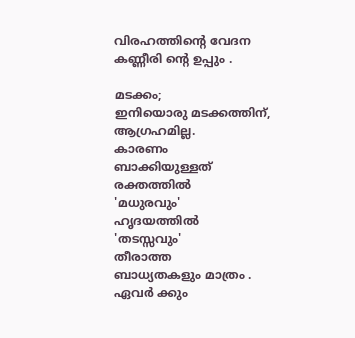വിരഹത്തിന്‍റെ വേദന
കണ്ണീരി ന്‍റെ ഉപ്പും .

മടക്കം;
ഇനിയൊരു മടക്കത്തിന്,
ആഗ്രഹമില്ല.
കാരണം
ബാക്കിയുള്ളത്
രക്തത്തില്‍
'മധുരവും'
ഹൃദയത്തില്‍
'തടസ്സവും'
തീരാത്ത
ബാധ്യതകളും മാത്രം .
ഏവര്‍ ക്കും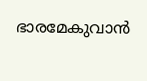ഭാരമേകുവാന്‍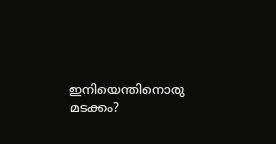ഇനിയെന്തിനൊരു
മടക്കം?